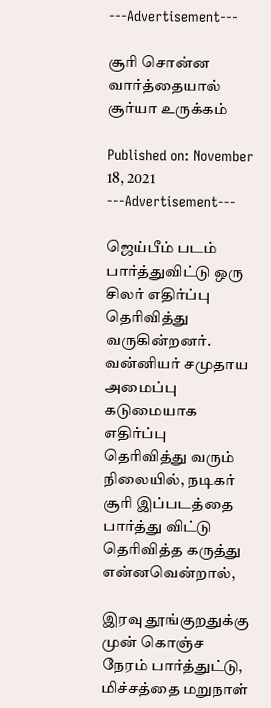---Advertisement---

சூரி சொன்ன வார்த்தையால் சூர்யா உருக்கம்

Published on: November 18, 2021
---Advertisement---

ஜெய்பீம் படம் பார்த்துவிட்டு ஒரு சிலர் எதிர்ப்பு தெரிவித்து வருகின்றனர். வன்னியர் சமுதாய அமைப்பு கடுமையாக எதிர்ப்பு தெரிவித்து வரும் நிலையில், நடிகர் சூரி இப்படத்தை பார்த்து விட்டு தெரிவித்த கருத்து என்னவென்றால்,

இரவு தூங்குறதுக்கு முன் கொஞ்ச நேரம் பார்த்துட்டு, மிச்சத்தை மறுநாள்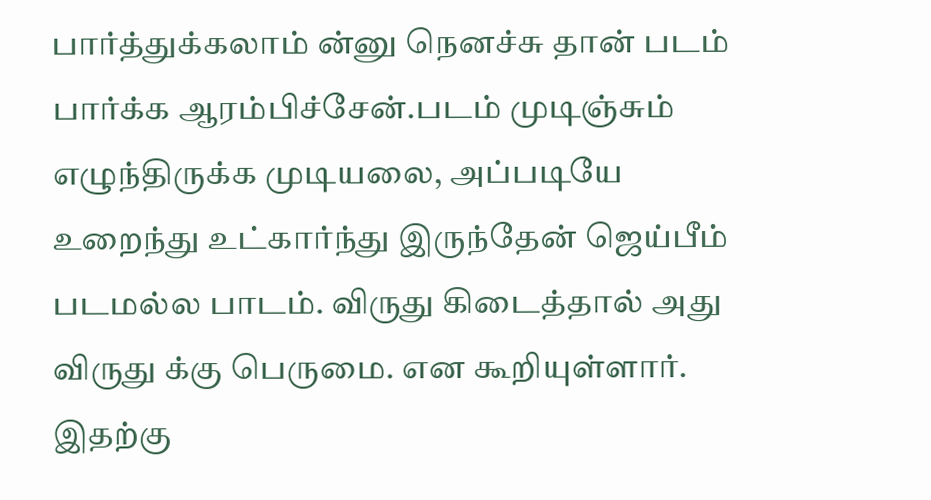பார்த்துக்கலாம் ன்னு நெனச்சு தான் படம் பார்க்க ஆரம்பிச்சேன்.படம் முடிஞ்சும் எழுந்திருக்க முடியலை, அப்படியே உறைந்து உட்கார்ந்து இருந்தேன் ஜெய்பீம் படமல்ல பாடம். விருது கிடைத்தால் அது விருது க்கு பெருமை. என கூறியுள்ளார்.
இதற்கு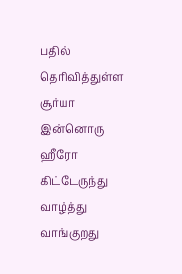பதில் தெரிவித்துள்ள சூர்யா  இன்னொரு ஹீரோ கிட்டேருந்து வாழ்த்து வாங்குறது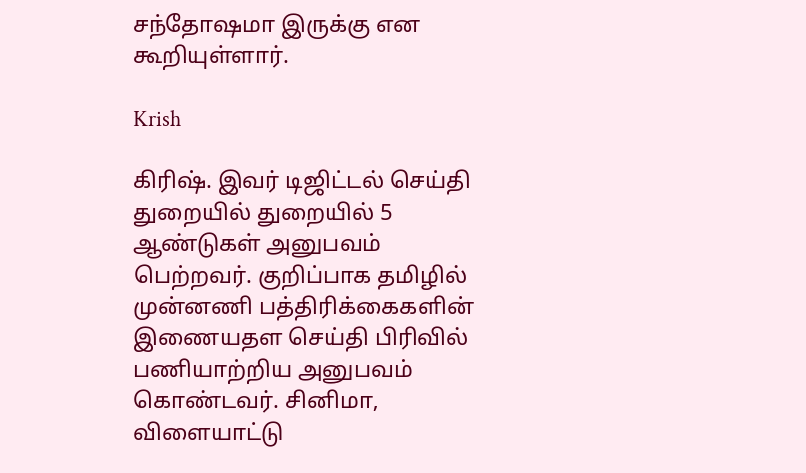சந்தோஷமா இருக்கு என கூறியுள்ளார்.

Krish

கிரிஷ். இவர் டிஜிட்டல் செய்தி துறையில் துறையில் 5 ஆண்டுகள் அனுபவம் பெற்றவர். குறிப்பாக தமிழில் முன்னணி பத்திரிக்கைகளின் இணையதள செய்தி பிரிவில் பணியாற்றிய அனுபவம் கொண்டவர். சினிமா, விளையாட்டு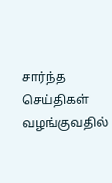சார்ந்த செய்திகள் வழங்குவதில்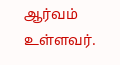ஆர்வம் உள்ளவர்.